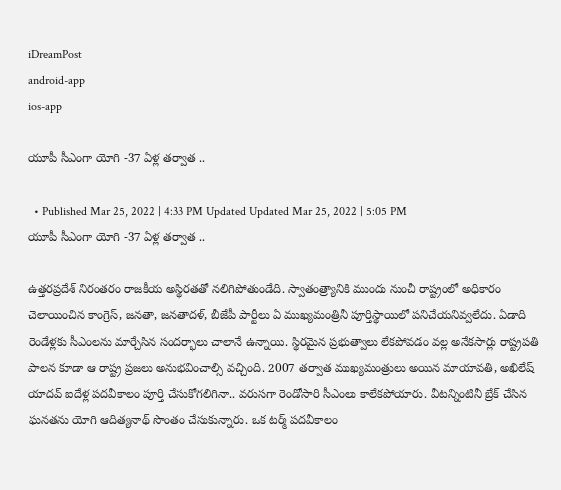iDreamPost
android-app
ios-app

యూపీ సీఎంగా యోగి -37 ఏళ్ల తర్వాత ..

  • Published Mar 25, 2022 | 4:33 PM Updated Updated Mar 25, 2022 | 5:05 PM
యూపీ సీఎంగా యోగి -37 ఏళ్ల తర్వాత ..

ఉత్తరప్రదేశ్ నిరంతరం రాజకీయ అస్థిరతతో నలిగిపోతుండేది. స్వాతంత్ర్యానికి ముందు నుంచీ రాష్ట్రంలో అధికారం చెలాయించిన కాంగ్రెస్, జనతా, జనతాదళ్, బీజేపీ పార్టీలు ఏ ముఖ్యమంత్రినీ పూర్తిస్థాయిలో పనిచేయనివ్వలేదు. ఏడాది రెండేళ్లకు సీఎంలను మార్చేసిన సందర్భాలు చాలానే ఉన్నాయి. స్థిరమైన ప్రభుత్వాలు లేకపోవడం వల్ల అనేకసార్లు రాష్ట్రపతి పాలన కూడా ఆ రాష్ట్ర ప్రజలు అనుభవించాల్సి వచ్చింది. 2007 తర్వాత ముఖ్యమంత్రులు అయిన మాయావతి, అఖిలేష్ యాదవ్ ఐదేళ్ల పదవీకాలం పూర్తి చేసుకోగలిగినా.. వరుసగా రెండోసారి సీఎంలు కాలేకపోయారు. వీటన్నింటినీ బ్రేక్ చేసిన ఘనతను యోగి ఆదిత్యనాథ్ సొంతం చేసుకున్నారు. ఒక టర్మ్ పదవీకాలం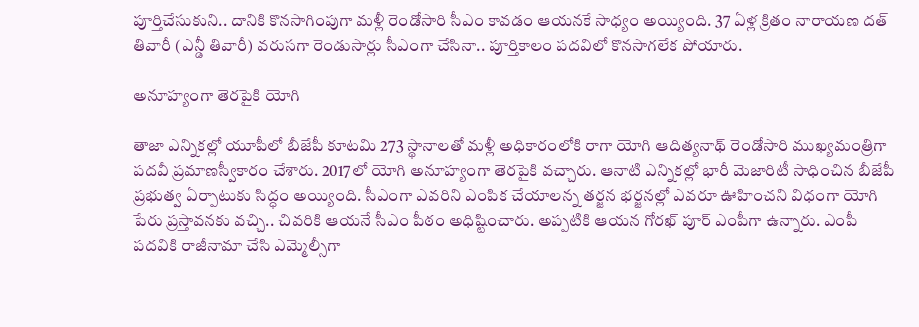పూర్తిచేసుకుని.. దానికి కొనసాగింపుగా మళ్లీ రెండోసారి సీఎం కావడం ఆయనకే సాధ్యం అయ్యింది. 37 ఏళ్ల క్రితం నారాయణ దత్ తివారీ (ఎన్డీ తివారీ) వరుసగా రెండుసార్లు సీఎంగా చేసినా.. పూర్తికాలం పదవిలో కొనసాగలేక పోయారు.

అనూహ్యంగా తెరపైకి యోగి

తాజా ఎన్నికల్లో యూపీలో బీజేపీ కూటమి 273 స్థానాలతో మళ్లీ అధికారంలోకి రాగా యోగి ఆదిత్యనాథ్ రెండోసారి ముఖ్యమంత్రిగా పదవీ ప్రమాణస్వీకారం చేశారు. 2017లో యోగి అనూహ్యంగా తెరపైకి వచ్చారు. ఆనాటి ఎన్నికల్లో భారీ మెజారిటీ సాధించిన బీజేపీ ప్రభుత్వ ఏర్పాటుకు సిద్ధం అయ్యింది. సీఎంగా ఎవరిని ఎంపిక చేయాలన్న తర్జన భర్జనల్లో ఎవరూ ఊహించని విధంగా యోగి పేరు ప్రస్తావనకు వచ్చి.. చివరికి ఆయనే సీఎం పీఠం అధిష్టించారు. అప్పటికి ఆయన గోరఖ్ పూర్ ఎంపీగా ఉన్నారు. ఎంపీ పదవికి రాజీనామా చేసి ఎమ్మెల్సీగా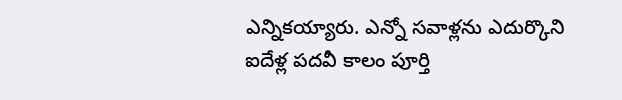ఎన్నికయ్యారు. ఎన్నో సవాళ్లను ఎదుర్కొని ఐదేళ్ల పదవీ కాలం పూర్తి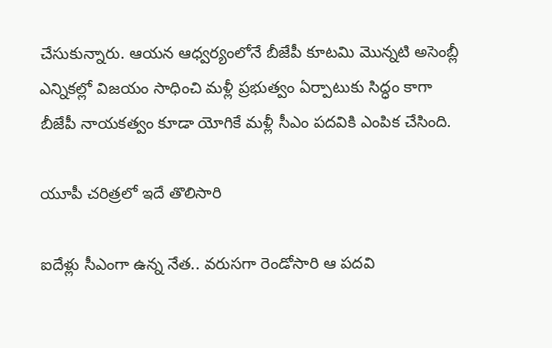చేసుకున్నారు. ఆయన ఆధ్వర్యంలోనే బీజేపీ కూటమి మొన్నటి అసెంబ్లీ ఎన్నికల్లో విజయం సాధించి మళ్లీ ప్రభుత్వం ఏర్పాటుకు సిద్ధం కాగా బీజేపీ నాయకత్వం కూడా యోగికే మళ్లీ సీఎం పదవికి ఎంపిక చేసింది.

యూపీ చరిత్రలో ఇదే తొలిసారి

ఐదేళ్లు సీఎంగా ఉన్న నేత.. వరుసగా రెండోసారి ఆ పదవి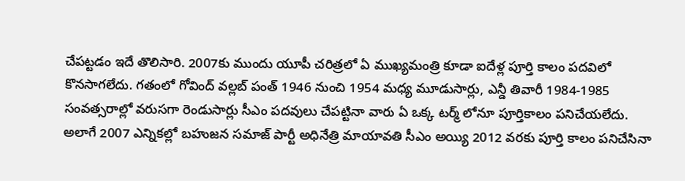చేపట్టడం ఇదే తొలిసారి. 2007కు ముందు యూపీ చరిత్రలో ఏ ముఖ్యమంత్రి కూడా ఐదేళ్ల పూర్తి కాలం పదవిలో కొనసాగలేదు. గతంలో గోవింద్ వల్లబ్ పంత్ 1946 నుంచి 1954 మధ్య మూడుసార్లు, ఎన్డీ తివారీ 1984-1985 సంవత్సరాల్లో వరుసగా రెండుసార్లు సీఎం పదవులు చేపట్టినా వారు ఏ ఒక్క టర్మ్ లోనూ పూర్తికాలం పనిచేయలేదు. అలాగే 2007 ఎన్నికల్లో బహుజన సమాజ్ పార్టీ అధినేత్రి మాయావతి సీఎం అయ్యి 2012 వరకు పూర్తి కాలం పనిచేసినా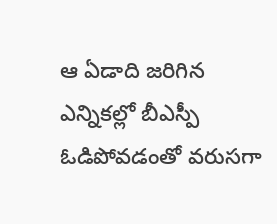ఆ ఏడాది జరిగిన ఎన్నికల్లో బీఎస్పీ ఓడిపోవడంతో వరుసగా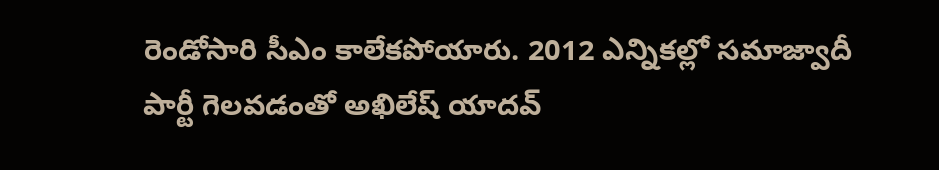రెండోసారి సీఎం కాలేకపోయారు. 2012 ఎన్నికల్లో సమాజ్వాదీ పార్టీ గెలవడంతో అఖిలేష్ యాదవ్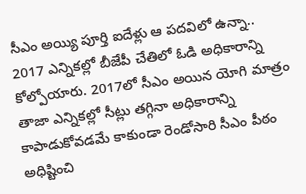సీఎం అయ్యి పూర్తి ఐదేళ్లు ఆ పదవిలో ఉన్నా.. 2017 ఎన్నికల్లో బీజేపీ చేతిలో ఓడి అధికారాన్ని కోల్పోయారు. 2017లో సీఎం అయిన యోగి మాత్రం తాజా ఎన్నికల్లో సీట్లు తగ్గినా అధికారాన్ని కాపాడుకోవడమే కాకుండా రెండోసారి సీఎం పీఠం అధిష్టించి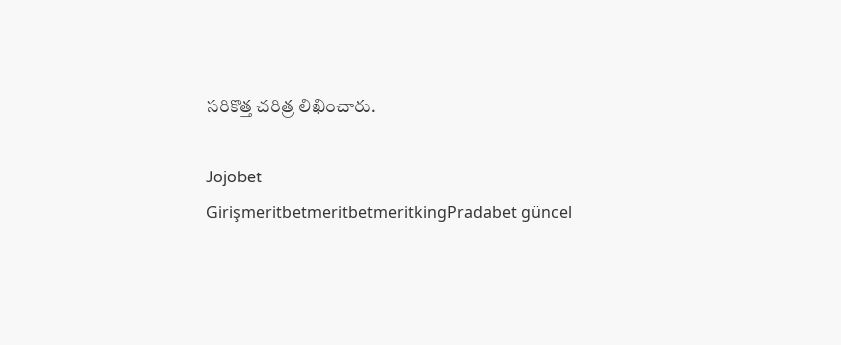సరికొత్త చరిత్ర లిఖించారు.

Jojobet GirişmeritbetmeritbetmeritkingPradabet güncel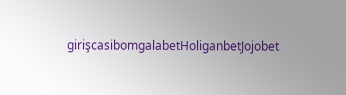girişcasibomgalabetHoliganbetJojobet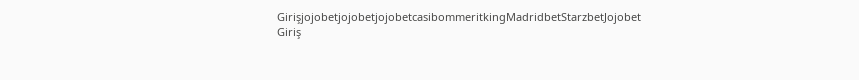GirişjojobetjojobetjojobetcasibommeritkingMadridbetStarzbetJojobet Giriş